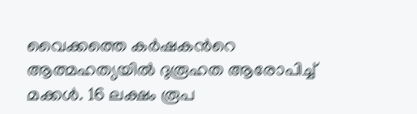വൈക്കത്തെ കർഷകന്‍റെ ആത്മഹത്യയിൽ ദുരൂഹത ആരോപിച്ച് മക്കൾ. 16 ലക്ഷം രൂപ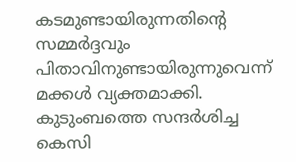കടമുണ്ടായിരുന്നതിന്‍റെ സമ്മർദ്ദവും പിതാവിനുണ്ടായിരുന്നുവെന്ന് മക്കൾ വ്യക്തമാക്കി. കുടുംബത്തെ സന്ദർശിച്ച കെസി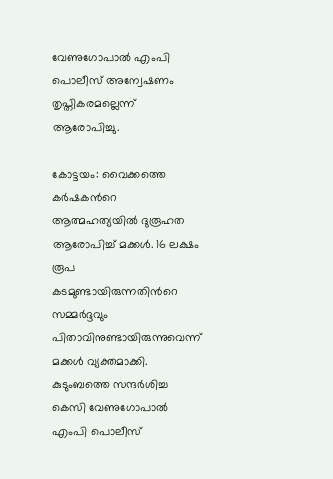വേണുഗോപാൽ എംപി പൊലീസ് അന്വേഷണം തൃപ്തികരമല്ലെന്ന് ആരോപിച്ചു.

കോട്ടയം: വൈക്കത്തെ കർഷകന്‍റെ ആത്മഹത്യയിൽ ദുരൂഹത ആരോപിച്ച് മക്കൾ. 16 ലക്ഷം രൂപ കടമുണ്ടായിരുന്നതിന്‍റെ സമ്മർദ്ദവും പിതാവിനുണ്ടായിരുന്നുവെന്ന് മക്കൾ വ്യക്തമാക്കി. കുടുംബത്തെ സന്ദർശിച്ച കെസി വേണുഗോപാൽ എംപി പൊലീസ്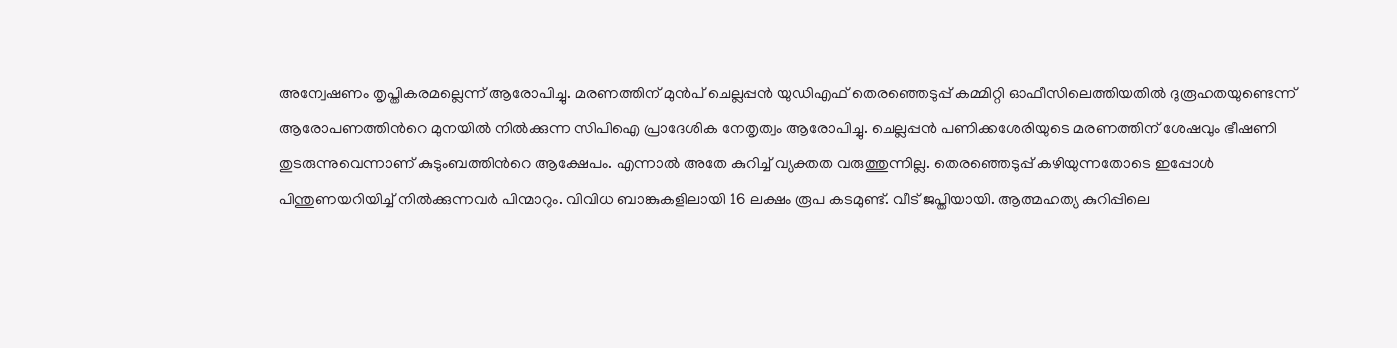അന്വേഷണം തൃപ്തികരമല്ലെന്ന് ആരോപിച്ചു. മരണത്തിന് മുൻപ് ചെല്ലപ്പൻ യുഡിഎഫ് തെരഞ്ഞെടുപ്പ് കമ്മിറ്റി ഓഫീസിലെത്തിയതിൽ ദുരൂഹതയുണ്ടെന്ന് ആരോപണത്തിന്‍റെ മുനയിൽ നിൽക്കുന്ന സിപിഐ പ്രാദേശിക നേതൃത്വം ആരോപിച്ചു. ചെല്ലപ്പൻ പണിക്കശേരിയുടെ മരണത്തിന് ശേഷവും ഭീഷണി തുടരുന്നുവെന്നാണ് കുടുംബത്തിന്‍റെ ആക്ഷേപം. എന്നാൽ അതേ കുറിച്ച് വ്യക്തത വരുത്തുന്നില്ല. തെരഞ്ഞെടുപ്പ് കഴിയുന്നതോടെ ഇപ്പോൾ പിന്തുണയറിയിച്ച് നിൽക്കുന്നവർ പിന്മാറും. വിവിധ ബാങ്കുകളിലായി 16 ലക്ഷം രൂപ കടമുണ്ട്. വീട് ജപ്തിയായി. ആത്മഹത്യ കുറിപ്പിലെ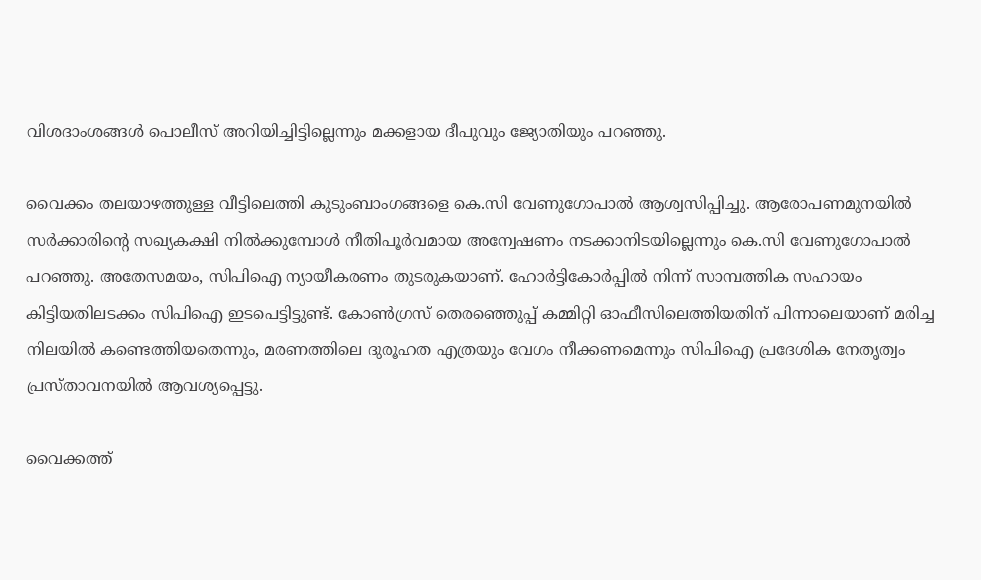വിശദാംശങ്ങൾ പൊലീസ് അറിയിച്ചിട്ടില്ലെന്നും മക്കളായ ദീപുവും ജ്യോതിയും പറഞ്ഞു.

വൈക്കം തലയാഴത്തുള്ള വീട്ടിലെത്തി കുടുംബാംഗങ്ങളെ കെ.സി വേണുഗോപാൽ ആശ്വസിപ്പിച്ചു. ആരോപണമുനയിൽ സർക്കാരിന്‍റെ സഖ്യകക്ഷി നിൽക്കുമ്പോൾ നീതിപൂർവമായ അന്വേഷണം നടക്കാനിടയില്ലെന്നും കെ.സി വേണുഗോപാൽ പറഞ്ഞു. അതേസമയം, സിപിഐ ന്യായീകരണം തുടരുകയാണ്. ഹോർട്ടികോർപ്പിൽ നിന്ന് സാമ്പത്തിക സഹായം കിട്ടിയതിലടക്കം സിപിഐ ഇടപെട്ടിട്ടുണ്ട്. കോൺഗ്രസ് തെരഞ്ഞെുപ്പ് കമ്മിറ്റി ഓഫീസിലെത്തിയതിന് പിന്നാലെയാണ് മരിച്ച നിലയിൽ കണ്ടെത്തിയതെന്നും, മരണത്തിലെ ദുരൂഹത എത്രയും വേഗം നീക്കണമെന്നും സിപിഐ പ്രദേശിക നേതൃത്വം പ്രസ്താവനയിൽ ആവശ്യപ്പെട്ടു.

വൈക്കത്ത്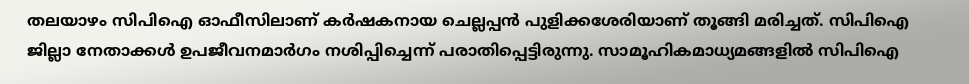തലയാഴം സിപിഐ ഓഫീസിലാണ് കർഷകനായ ചെല്ലപ്പൻ പുളിക്കശേരിയാണ് തൂങ്ങി മരിച്ചത്. സിപിഐ ജില്ലാ നേതാക്കൾ ഉപജീവനമാർഗം നശിപ്പിച്ചെന്ന് പരാതിപ്പെട്ടിരുന്നു. സാമൂഹികമാധ്യമങ്ങളിൽ സിപിഐ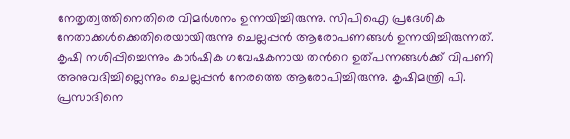നേതൃത്വത്തിനെതിരെ വിമർശനം ഉന്നയിച്ചിരുന്നു. സിപിഐ പ്രദേശിക നേതാക്കൾക്കെതിരെയായിരുന്നു ചെല്ലപ്പൻ ആരോപണങ്ങൾ ഉന്നയിച്ചിരുന്നത്. കൃഷി നശിപ്പിച്ചെന്നും കാർഷിക ഗവേഷകനായ തന്‍റെ ഉത്പന്നങ്ങൾക്ക് വിപണി അനുവദിച്ചില്ലെന്നും ചെല്ലപ്പൻ നേരത്തെ ആരോപിച്ചിരുന്നു. കൃഷിമന്ത്രി പി. പ്രസാദിനെ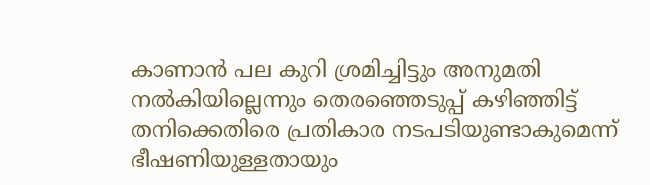കാണാൻ പല കുറി ശ്രമിച്ചിട്ടും അനുമതി നൽകിയില്ലെന്നും തെരഞ്ഞെടുപ്പ് കഴിഞ്ഞിട്ട് തനിക്കെതിരെ പ്രതികാര നടപടിയുണ്ടാകുമെന്ന് ഭീഷണിയുള്ളതായും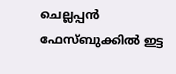ചെല്ലപ്പൻ ഫേസ്ബുക്കില്‍ ഇട്ട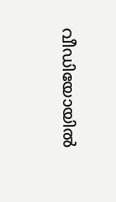വീഡിയോയില്‍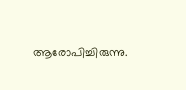ആരോപിച്ചിരുന്നു.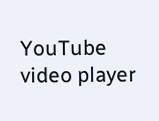YouTube video player